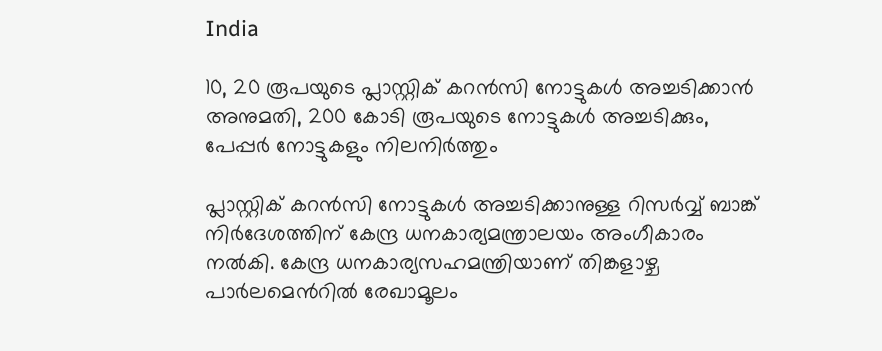India

10, 20 രൂപയുടെ പ്ലാസ്റ്റിക് കറന്‍സി നോട്ടുകള്‍ അച്ചടിക്കാന്‍ അനുമതി, 200 കോടി രൂപയുടെ നോട്ടുകള്‍ അച്ചടിക്കും, പേപ്പര്‍ നോട്ടുകളും നിലനിര്‍ത്തും

പ്ലാസ്റ്റിക് കറന്‍സി നോട്ടുകള്‍ അച്ചടിക്കാനുള്ള റിസര്‍വ്വ് ബാങ്ക് നിര്‍ദേശത്തിന് കേന്ദ്ര ധനകാര്യമന്ത്രാലയം അംഗീകാരം നല്‍കി. കേന്ദ്ര ധനകാര്യസഹമന്ത്രിയാണ് തിങ്കളാഴ്ച പാര്‍ലമെന്‍റില്‍ രേഖാമൂലം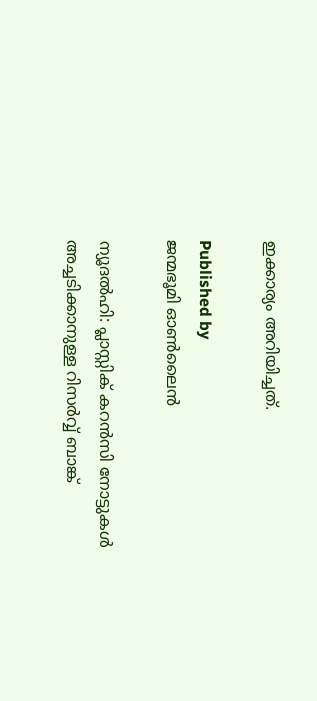ഇക്കാര്യം അറിയിച്ചത്.

Published by
ജന്മഭൂമി ഓണ്‍ലൈന്‍

ന്യൂദല്‍ഹി: പ്ലാസ്റ്റിക് കറന്‍സി നോട്ടുകള്‍ അച്ചടിക്കാനുള്ള റിസര്‍വ്വ് ബാങ്ക്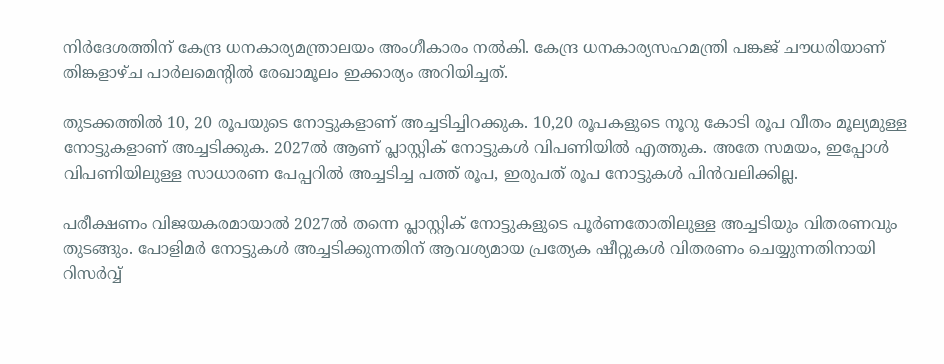നിര്‍ദേശത്തിന് കേന്ദ്ര ധനകാര്യമന്ത്രാലയം അംഗീകാരം നല്‍കി. കേന്ദ്ര ധനകാര്യസഹമന്ത്രി പങ്കജ് ചൗധരിയാണ് തിങ്കളാഴ്ച പാര്‍ലമെന്‍റില്‍ രേഖാമൂലം ഇക്കാര്യം അറിയിച്ചത്.

തുടക്കത്തില്‍ 10, 20 രൂപയുടെ നോട്ടുകളാണ് അച്ചടിച്ചിറക്കുക. 10,20 രൂപകളുടെ നൂറു കോടി രൂപ വീതം മൂല്യമുള്ള നോട്ടുകളാണ് അച്ചടിക്കുക. 2027ല്‍ ആണ് പ്ലാസ്റ്റിക് നോട്ടുകള്‍ വിപണിയില്‍ എത്തുക. അതേ സമയം, ഇപ്പോള്‍ വിപണിയിലുള്ള സാധാരണ പേപ്പറില്‍ അച്ചടിച്ച പത്ത് രൂപ, ഇരുപത് രൂപ നോട്ടുകള്‍ പിന്‍വലിക്കില്ല.

പരീക്ഷണം വിജയകരമായാല്‍ 2027ല്‍ തന്നെ പ്ലാസ്റ്റിക് നോട്ടുകളുടെ പൂര്‍ണതോതിലുള്ള അച്ചടിയും വിതരണവും തുടങ്ങും. പോളിമര്‍ നോട്ടുകള്‍ അച്ചടിക്കുന്നതിന് ആവശ്യമായ പ്രത്യേക ഷീറ്റുകള്‍ വിതരണം ചെയ്യുന്നതിനായി റിസര്‍വ്വ്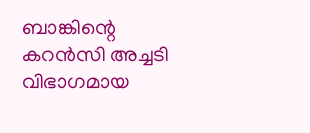ബാങ്കിന്റെ കറന്‍സി അച്ചടി വിഭാഗമായ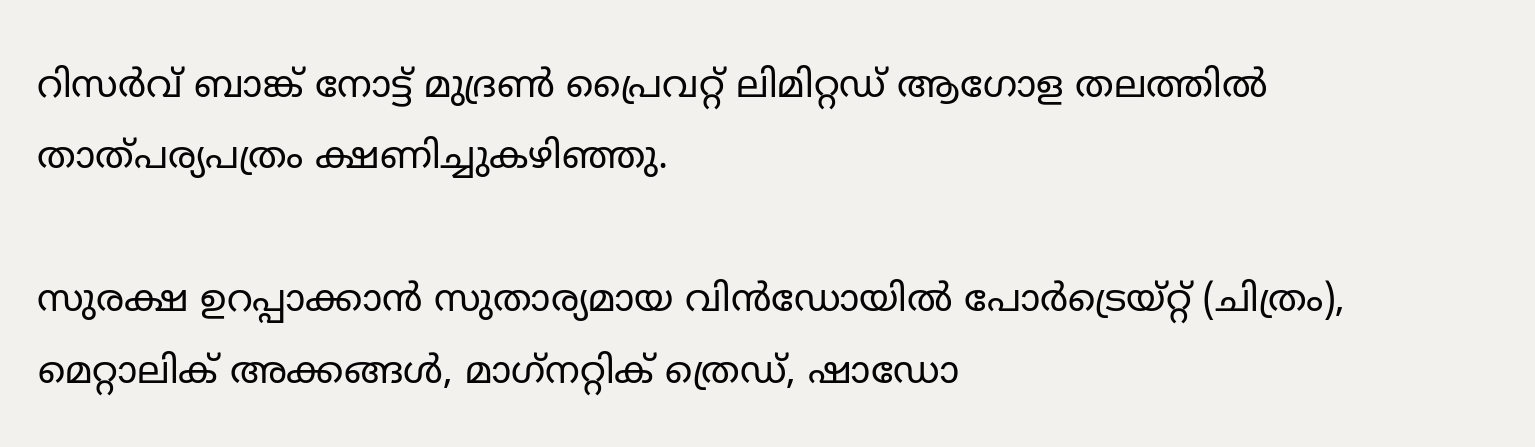റിസര്‍വ് ബാങ്ക് നോട്ട് മുദ്രണ്‍ പ്രൈവറ്റ് ലിമിറ്റഡ് ആഗോള തലത്തില്‍ താത്പര്യപത്രം ക്ഷണിച്ചുകഴിഞ്ഞു.

സുരക്ഷ ഉറപ്പാക്കാന്‍ സുതാര്യമായ വിന്‍ഡോയില്‍ പോര്‍ട്രെയ്റ്റ് (ചിത്രം), മെറ്റാലിക് അക്കങ്ങള്‍, മാഗ്‌നറ്റിക് ത്രെഡ്, ഷാഡോ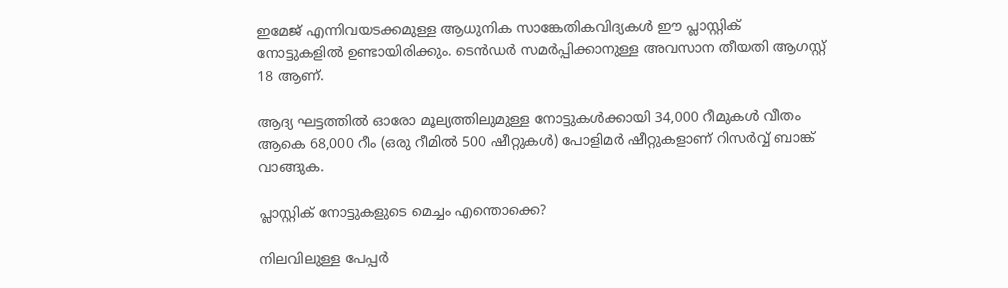ഇമേജ് എന്നിവയടക്കമുള്ള ആധുനിക സാങ്കേതികവിദ്യകള്‍ ഈ പ്ലാസ്റ്റിക് നോട്ടുകളില്‍ ഉണ്ടായിരിക്കും. ടെന്‍ഡര്‍ സമര്‍പ്പിക്കാനുള്ള അവസാന തീയതി ആഗസ്റ്റ് 18 ആണ്.

ആദ്യ ഘട്ടത്തില്‍ ഓരോ മൂല്യത്തിലുമുള്ള നോട്ടുകള്‍ക്കായി 34,000 റീമുകള്‍ വീതം ആകെ 68,000 റീം (ഒരു റീമില്‍ 500 ഷീറ്റുകള്‍) പോളിമര്‍ ഷീറ്റുകളാണ് റിസര്‍വ്വ് ബാങ്ക് വാങ്ങുക.

പ്ലാസ്റ്റിക് നോട്ടുകളുടെ മെച്ചം എന്തൊക്കെ?

നിലവിലുള്ള പേപ്പര്‍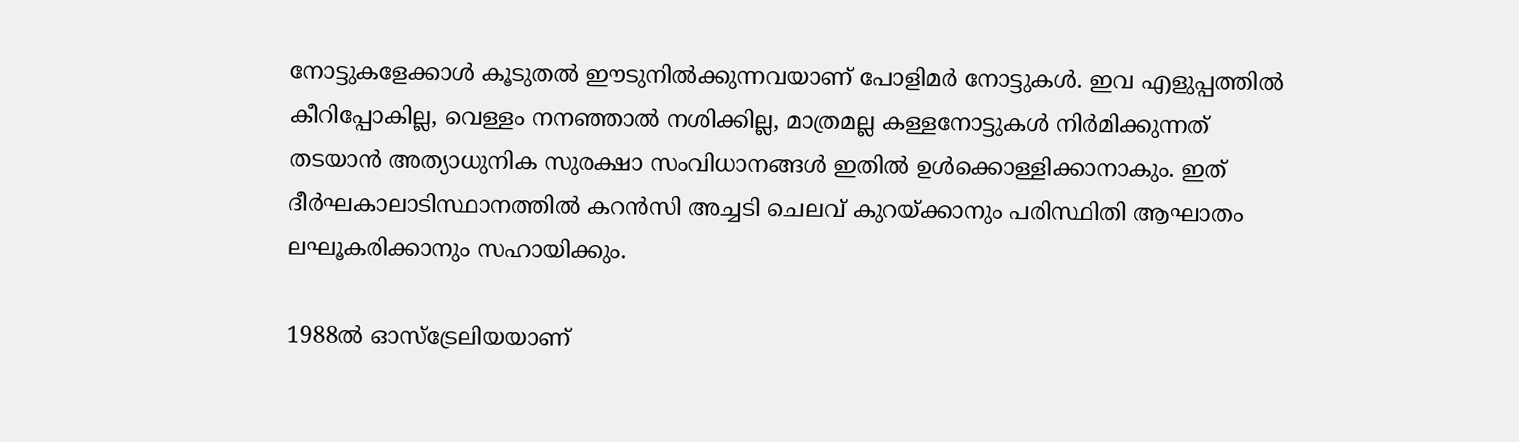നോട്ടുകളേക്കാള്‍ കൂടുതല്‍ ഈടുനില്‍ക്കുന്നവയാണ് പോളിമര്‍ നോട്ടുകള്‍. ഇവ എളുപ്പത്തില്‍ കീറിപ്പോകില്ല, വെള്ളം നനഞ്ഞാല്‍ നശിക്കില്ല, മാത്രമല്ല കള്ളനോട്ടുകള്‍ നിര്‍മിക്കുന്നത് തടയാന്‍ അത്യാധുനിക സുരക്ഷാ സംവിധാനങ്ങള്‍ ഇതില്‍ ഉള്‍ക്കൊള്ളിക്കാനാകും. ഇത് ദീര്‍ഘകാലാടിസ്ഥാനത്തില്‍ കറന്‍സി അച്ചടി ചെലവ് കുറയ്‌ക്കാനും പരിസ്ഥിതി ആഘാതം ലഘൂകരിക്കാനും സഹായിക്കും.

1988ല്‍ ഓസ്ട്രേലിയയാണ്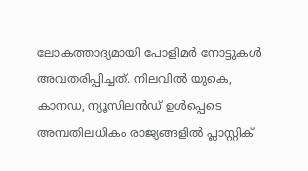ലോകത്താദ്യമായി പോളിമര്‍ നോട്ടുകള്‍ അവതരിപ്പിച്ചത്. നിലവില്‍ യുകെ, കാനഡ, ന്യൂസിലന്‍ഡ് ഉള്‍പ്പെടെ അമ്പതിലധികം രാജ്യങ്ങളില്‍ പ്ലാസ്റ്റിക്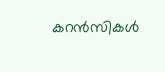കറന്‍സികള്‍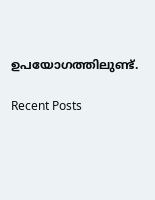ഉപയോഗത്തിലുണ്ട്.

Recent Posts